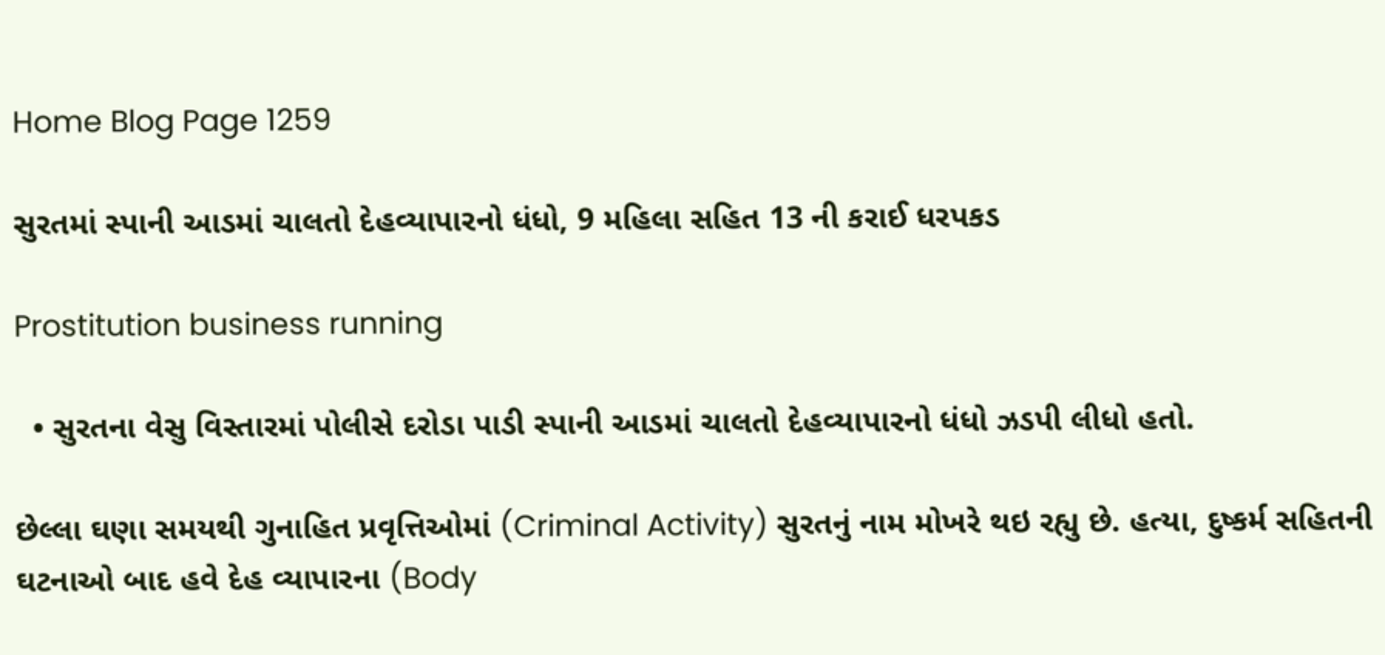Home Blog Page 1259

સુરતમાં સ્પાની આડમાં ચાલતો દેહવ્યાપારનો ધંધો, 9 મહિલા સહિત 13 ની કરાઈ ધરપકડ

Prostitution business running

  • સુરતના વેસુ વિસ્તારમાં પોલીસે દરોડા પાડી સ્પાની આડમાં ચાલતો દેહવ્યાપારનો ધંધો ઝડપી લીધો હતો.

છેલ્લા ઘણા સમયથી ગુનાહિત પ્રવૃત્તિઓમાં (Criminal Activity) સુરતનું નામ મોખરે થઇ રહ્યુ છે. હત્યા, દુષ્કર્મ સહિતની ઘટનાઓ બાદ હવે દેહ વ્યાપારના (Body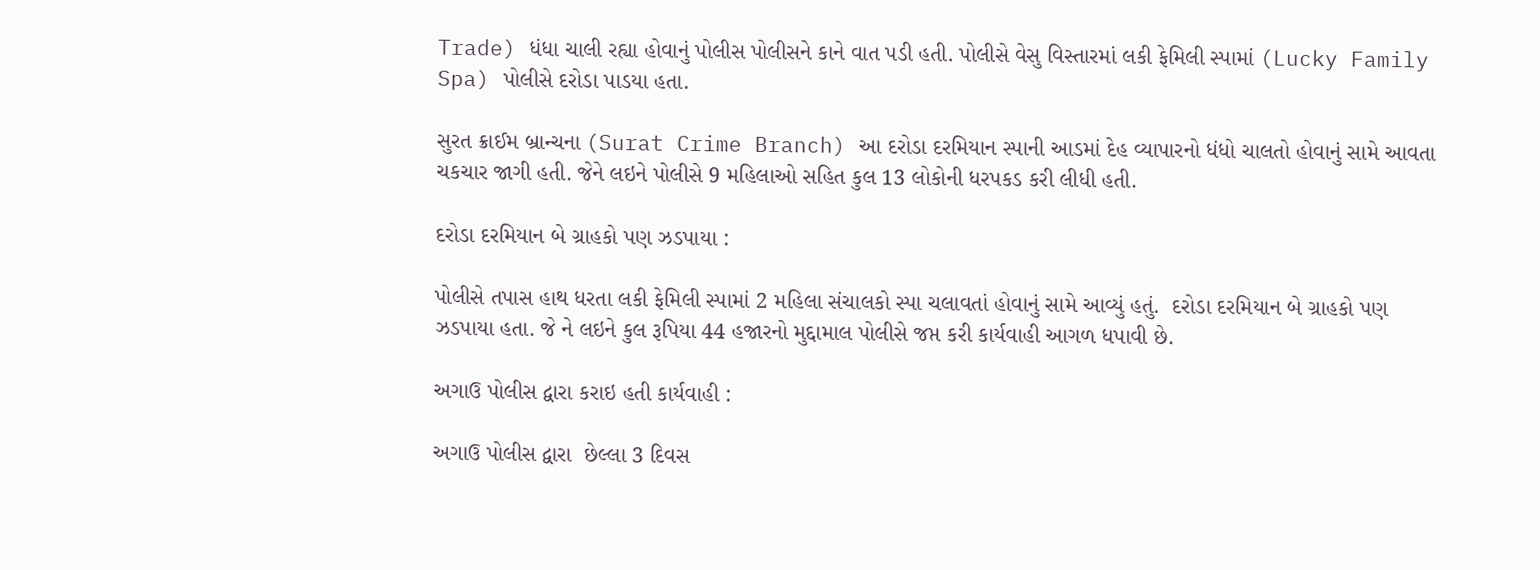Trade) ધંધા ચાલી રહ્યા હોવાનું પોલીસ પોલીસને કાને વાત પડી હતી. પોલીસે વેસુ વિસ્તારમાં લકી ફેમિલી સ્પામાં (Lucky Family Spa) પોલીસે દરોડા પાડયા હતા.

સુરત ક્રાઈમ બ્રાન્ચના (Surat Crime Branch) આ દરોડા દરમિયાન સ્પાની આડમાં દેહ વ્યાપારનો ધંધો ચાલતો હોવાનું સામે આવતા ચકચાર જાગી હતી. જેને લઇને પોલીસે 9 મહિલાઓ સહિત કુલ 13 લોકોની ધરપકડ કરી લીધી હતી.

દરોડા દરમિયાન બે ગ્રાહકો પણ ઝડપાયા :

પોલીસે તપાસ હાથ ધરતા લકી ફેમિલી સ્પામાં 2 મહિલા સંચાલકો સ્પા ચલાવતાં હોવાનું સામે આવ્યું હતું.  દરોડા દરમિયાન બે ગ્રાહકો પણ ઝડપાયા હતા. જે ને લઇને કુલ રૂપિયા 44 હજારનો મુદ્દામાલ પોલીસે જપ્ત કરી કાર્યવાહી આગળ ધપાવી છે.

અગાઉ પોલીસ દ્વારા કરાઇ હતી કાર્યવાહી :

અગાઉ પોલીસ દ્વારા  છેલ્લા 3 દિવસ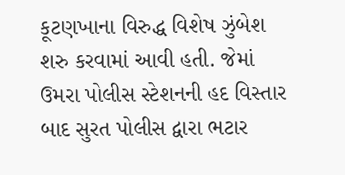કૂટણખાના વિરુદ્ધ વિશેષ ઝુંબેશ શરુ કરવામાં આવી હતી. જેમાં ઉમરા પોલીસ સ્ટેશનની હદ વિસ્તાર બાદ સુરત પોલીસ દ્વારા ભટાર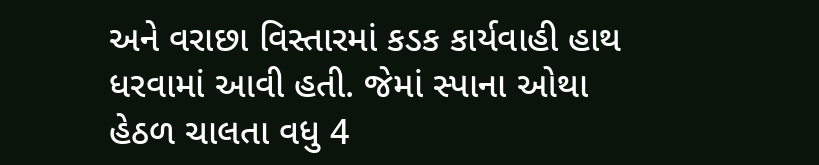અને વરાછા વિસ્તારમાં કડક કાર્યવાહી હાથ ધરવામાં આવી હતી. જેમાં સ્પાના ઓથા હેઠળ ચાલતા વધુ 4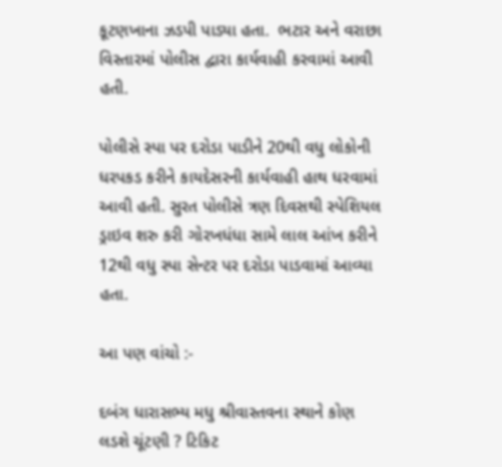કૂટણખાના ઝડપી પાડ્યા હતા.  ભટાર અને વરાછા વિસ્તારમાં પોલીસ દ્વારા કાર્યવાહી કરવામાં આવી હતી.

પોલીસે સ્પા પર દરોડા પાડીને 20થી વધુ લોકોની ધરપકડ કરીને કાયદેસરની કાર્યવાહી હાથ ધરવામાં આવી હતી. સુરત પોલીસે ત્રણ દિવસથી સ્પેશિયલ ડ્રાઇવ શરુ કરી ગોરખધંધા સામે લાલ આંખ કરીને 12થી વધુ સ્પા સેન્ટર પર દરોડા પાડવામાં આવ્યા હતા.

આ પણ વાંચો :-

દબંગ ધારાસભ્ય મધુ શ્રીવાસ્તવના સ્થાને કોણ લડશે ચૂંટણી ? ટિકિટ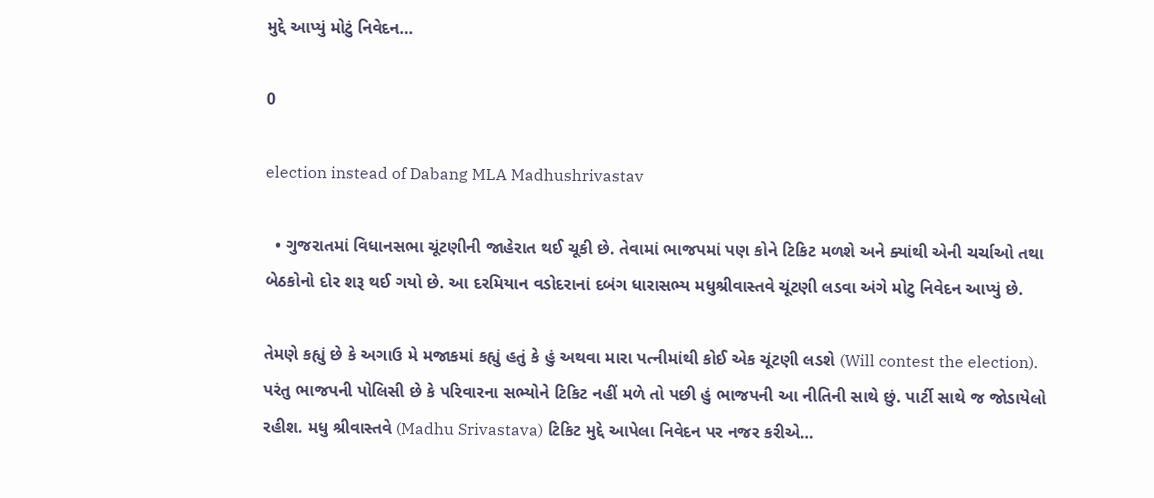મુદ્દે આપ્યું મોટું નિવેદન…

0

election instead of Dabang MLA Madhushrivastav

  • ગુજરાતમાં વિધાનસભા ચૂંટણીની જાહેરાત થઈ ચૂકી છે. તેવામાં ભાજપમાં પણ કોને ટિકિટ મળશે અને ક્યાંથી એની ચર્ચાઓ તથા બેઠકોનો દોર શરૂ થઈ ગયો છે. આ દરમિયાન વડોદરાનાં દબંગ ધારાસભ્ય મધુશ્રીવાસ્તવે ચૂંટણી લડવા અંગે મોટુ નિવેદન આપ્યું છે.

તેમણે કહ્યું છે કે અગાઉ મે મજાકમાં કહ્યું હતું કે હું અથવા મારા પત્નીમાંથી કોઈ એક ચૂંટણી લડશે (Will contest the election). પરંતુ ભાજપની પોલિસી છે કે પરિવારના સભ્યોને ટિકિટ નહીં મળે તો પછી હું ભાજપની આ નીતિની સાથે છું. પાર્ટી સાથે જ જોડાયેલો રહીશ. મધુ શ્રીવાસ્તવે (Madhu Srivastava) ટિકિટ મુદ્દે આપેલા નિવેદન પર નજર કરીએ…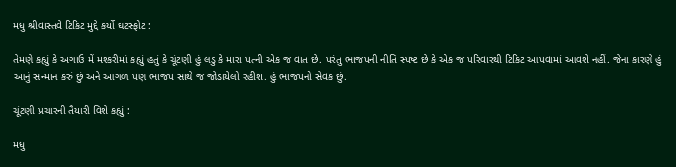મધુ શ્રીવાસ્તવે ટિકિટ મુદ્દે કર્યો ઘટસ્ફોટ :

તેમણે કહ્યું કે અગાઉ મેં મશ્કરીમાં કહ્યું હતું કે ચૂંટણી હું લડુ કે મારા પત્ની એક જ વાત છે. પરંતુ ભાજપની નીતિ સ્પષ્ટ છે કે એક જ પરિવારથી ટિકિટ આપવામાં આવશે નહીં. જેના કારણે હું આનું સન્માન કરું છું અને આગળ પણ ભાજપ સાથે જ જોડાયેલો રહીશ. હું ભાજપનો સેવક છું.

ચૂંટણી પ્રચારની તૈયારી વિશે કહ્યું :

મધુ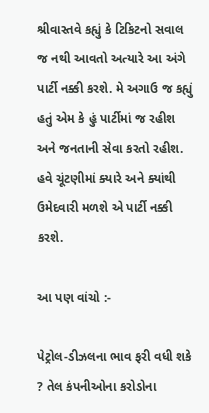શ્રીવાસ્તવે કહ્યું કે ટિકિટનો સવાલ જ નથી આવતો અત્યારે આ અંગે પાર્ટી નક્કી કરશે. મે અગાઉ જ કહ્યું હતું એમ કે હું પાર્ટીમાં જ રહીશ અને જનતાની સેવા કરતો રહીશ. હવે ચૂંટણીમાં ક્યારે અને ક્યાંથી ઉમેદવારી મળશે એ પાર્ટી નક્કી કરશે.

આ પણ વાંચો :-

પેટ્રોલ-ડીઝલના ભાવ ફરી વધી શકે ? તેલ કંપનીઓના કરોડોના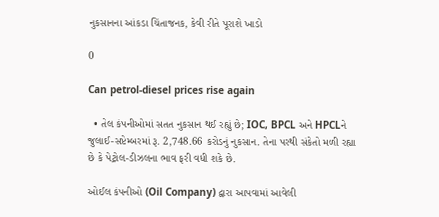નુકસાનના આંકડા ચિંતાજનક, કેવી રીતે પૂરાશે ખાડો

0

Can petrol-diesel prices rise again

  • તેલ કંપનીઓમાં સતત નુકસાન થઈ રહ્યું છે; IOC, BPCL અને HPCLને જુલાઈ-સપ્ટેમ્બરમાં રૂ. 2,748.66 કરોડનું નુકસાન. તેના પરથી સંકેતો મળી રહ્યા છે કે પેટ્રોલ-ડીઝલના ભાવ ફરી વધી શકે છે.

ઓઈલ કંપનીઓ (Oil Company) દ્વારા આપવામાં આવેલી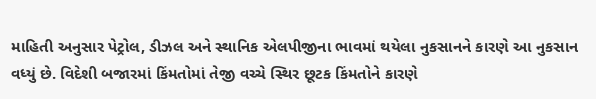માહિતી અનુસાર પેટ્રોલ, ડીઝલ અને સ્થાનિક એલપીજીના ભાવમાં થયેલા નુકસાનને કારણે આ નુકસાન વધ્યું છે. વિદેશી બજારમાં કિંમતોમાં તેજી વચ્ચે સ્થિર છૂટક કિંમતોને કારણે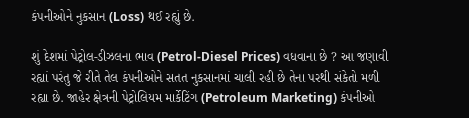કંપનીઓને નુકસાન (Loss) થઈ રહ્યું છે.

શું દેશમાં પેટ્રોલ-ડીઝલના ભાવ (Petrol-Diesel Prices) વધવાના છે ? આ જણાવી રહ્યાં પરંતુ જે રીતે તેલ કંપનીઓને સતત નુકસાનમાં ચાલી રહી છે તેના પરથી સંકેતો મળી રહ્યા છે. જાહેર ક્ષેત્રની પેટ્રોલિયમ માર્કેટિંગ (Petroleum Marketing) કંપનીઓ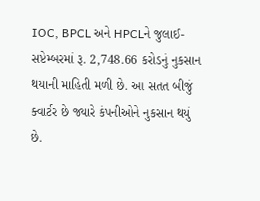IOC, BPCL અને HPCLને જુલાઈ-સપ્ટેમ્બરમાં રૂ. 2,748.66 કરોડનું નુકસાન થયાની માહિતી મળી છે. આ સતત બીજું ક્વાર્ટર છે જ્યારે કંપનીઓને નુકસાન થયું છે.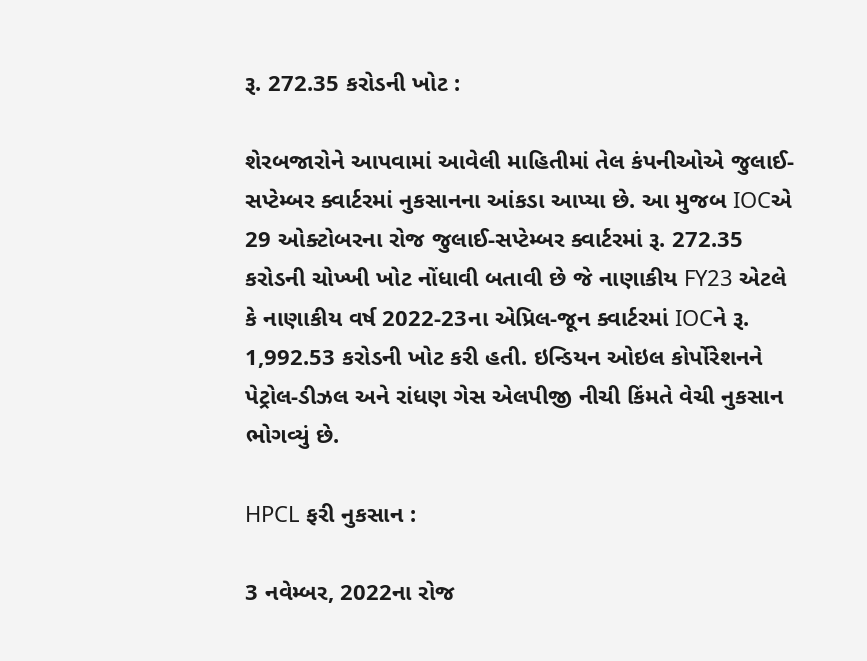રૂ. 272.35 કરોડની ખોટ :

શેરબજારોને આપવામાં આવેલી માહિતીમાં તેલ કંપનીઓએ જુલાઈ-સપ્ટેમ્બર ક્વાર્ટરમાં નુકસાનના આંકડા આપ્યા છે. આ મુજબ IOCએ 29 ઓક્ટોબરના રોજ જુલાઈ-સપ્ટેમ્બર ક્વાર્ટરમાં રૂ. 272.35 કરોડની ચોખ્ખી ખોટ નોંધાવી બતાવી છે જે નાણાકીય FY23 એટલે કે નાણાકીય વર્ષ 2022-23ના એપ્રિલ-જૂન ક્વાર્ટરમાં IOCને રૂ. 1,992.53 કરોડની ખોટ કરી હતી. ઇન્ડિયન ઓઇલ કોર્પોરેશનને પેટ્રોલ-ડીઝલ અને રાંધણ ગેસ એલપીજી નીચી કિંમતે વેચી નુકસાન ભોગવ્યું છે.

HPCL ફરી નુકસાન :

3 નવેમ્બર, 2022ના રોજ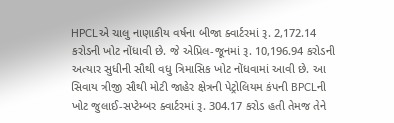HPCLએ ચાલુ નાણાકીય વર્ષના બીજા ક્વાર્ટરમાં રૂ. 2,172.14 કરોડની ખોટ નોંધાવી છે. જે એપ્રિલ-જૂનમાં રૂ. 10,196.94 કરોડની અત્યાર સુધીની સૌથી વધુ ત્રિમાસિક ખોટ નોંધવામાં આવી છે. આ સિવાય ત્રીજી સૌથી મોટી જાહેર ક્ષેત્રની પેટ્રોલિયમ કંપની BPCLની ખોટ જુલાઈ-સપ્ટેમ્બર ક્વાર્ટરમાં રૂ. 304.17 કરોડ હતી તેમજ તેને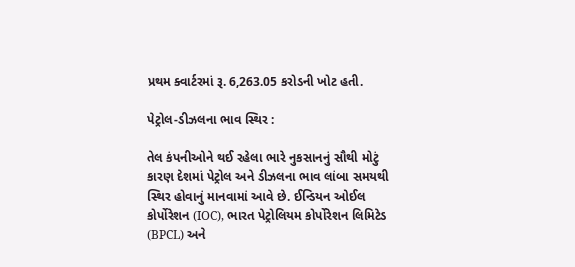પ્રથમ ક્વાર્ટરમાં રૂ. 6,263.05 કરોડની ખોટ હતી.

પેટ્રોલ-ડીઝલના ભાવ સ્થિર :

તેલ કંપનીઓને થઈ રહેલા ભારે નુકસાનનું સૌથી મોટું કારણ દેશમાં પેટ્રોલ અને ડીઝલના ભાવ લાંબા સમયથી સ્થિર હોવાનું માનવામાં આવે છે. ઈન્ડિયન ઓઈલ કોર્પોરેશન (IOC), ભારત પેટ્રોલિયમ કોર્પોરેશન લિમિટેડ (BPCL) અને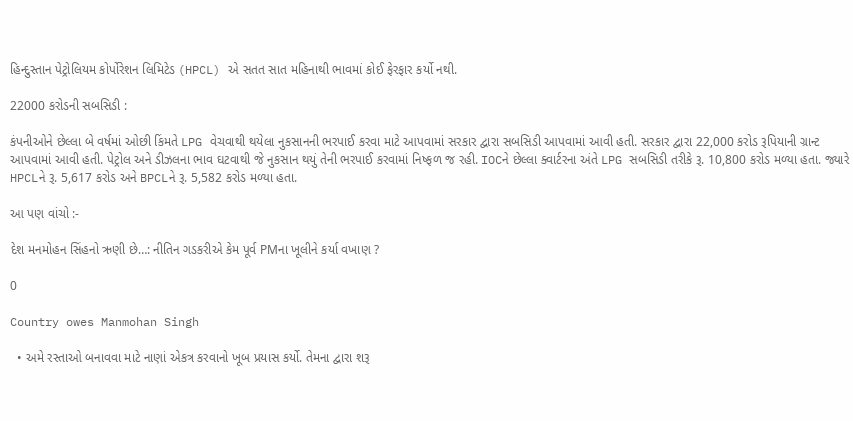હિન્દુસ્તાન પેટ્રોલિયમ કોર્પોરેશન લિમિટેડ (HPCL) એ સતત સાત મહિનાથી ભાવમાં કોઈ ફેરફાર કર્યો નથી.

22000 કરોડની સબસિડી :

કંપનીઓને છેલ્લા બે વર્ષમાં ઓછી કિંમતે LPG વેચવાથી થયેલા નુકસાનની ભરપાઈ કરવા માટે આપવામાં સરકાર દ્વારા સબસિડી આપવામાં આવી હતી. સરકાર દ્વારા 22,000 કરોડ રૂપિયાની ગ્રાન્ટ આપવામાં આવી હતી. પેટ્રોલ અને ડીઝલના ભાવ ઘટવાથી જે નુકસાન થયું તેની ભરપાઈ કરવામાં નિષ્ફળ જ રહી. IOCને છેલ્લા ક્વાર્ટરના અંતે LPG સબસિડી તરીકે રૂ. 10,800 કરોડ મળ્યા હતા. જ્યારે HPCLને રૂ. 5,617 કરોડ અને BPCLને રૂ. 5,582 કરોડ મળ્યા હતા.

આ પણ વાંચો :-

દેશ મનમોહન સિંહનો ઋણી છે…: નીતિન ગડકરીએ કેમ પૂર્વ PMના ખૂલીને કર્યા વખાણ ?

0

Country owes Manmohan Singh

  • અમે રસ્તાઓ બનાવવા માટે નાણાં એકત્ર કરવાનો ખૂબ પ્રયાસ કર્યો. તેમના દ્વારા શરૂ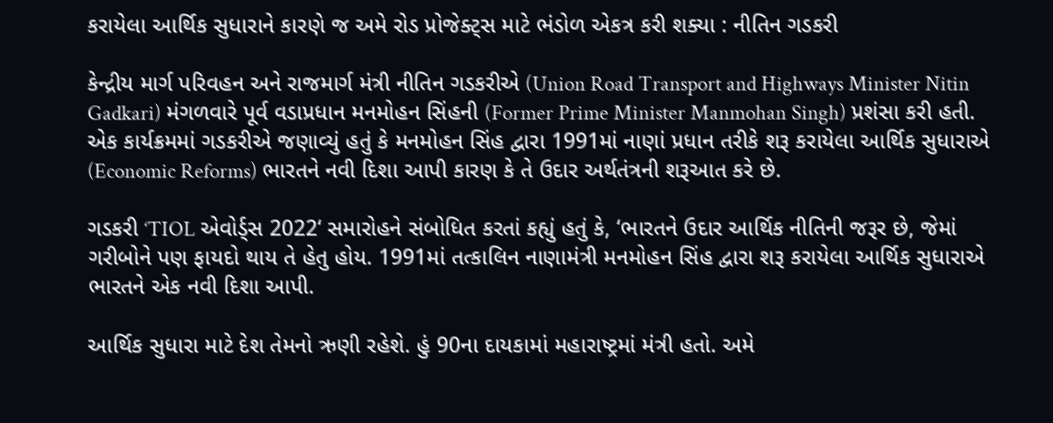કરાયેલા આર્થિક સુધારાને કારણે જ અમે રોડ પ્રોજેક્ટ્સ માટે ભંડોળ એકત્ર કરી શક્યા : નીતિન ગડકરી

કેન્દ્રીય માર્ગ પરિવહન અને રાજમાર્ગ મંત્રી નીતિન ગડકરીએ (Union Road Transport and Highways Minister Nitin Gadkari) મંગળવારે પૂર્વ વડાપ્રધાન મનમોહન સિંહની (Former Prime Minister Manmohan Singh) પ્રશંસા કરી હતી. એક કાર્યક્રમમાં ગડકરીએ જણાવ્યું હતું કે મનમોહન સિંહ દ્વારા 1991માં નાણાં પ્રધાન તરીકે શરૂ કરાયેલા આર્થિક સુધારાએ (Economic Reforms) ભારતને નવી દિશા આપી કારણ કે તે ઉદાર અર્થતંત્રની શરૂઆત કરે છે.

ગડકરી ‘TIOL એવોર્ડ્સ 2022‘ સમારોહને સંબોધિત કરતાં કહ્યું હતું કે, ‘ભારતને ઉદાર આર્થિક નીતિની જરૂર છે, જેમાં ગરીબોને પણ ફાયદો થાય તે હેતુ હોય. 1991માં તત્કાલિન નાણામંત્રી મનમોહન સિંહ દ્વારા શરૂ કરાયેલા આર્થિક સુધારાએ ભારતને એક નવી દિશા આપી.

આર્થિક સુધારા માટે દેશ તેમનો ઋણી રહેશે. હું 90ના દાયકામાં મહારાષ્ટ્રમાં મંત્રી હતો. અમે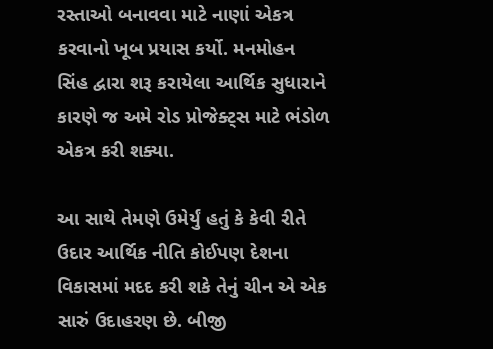રસ્તાઓ બનાવવા માટે નાણાં એકત્ર કરવાનો ખૂબ પ્રયાસ કર્યો. મનમોહન સિંહ દ્વારા શરૂ કરાયેલા આર્થિક સુધારાને કારણે જ અમે રોડ પ્રોજેક્ટ્સ માટે ભંડોળ એકત્ર કરી શક્યા.

આ સાથે તેમણે ઉમેર્યું હતું કે કેવી રીતે ઉદાર આર્થિક નીતિ કોઈપણ દેશના વિકાસમાં મદદ કરી શકે તેનું ચીન એ એક સારું ઉદાહરણ છે. બીજી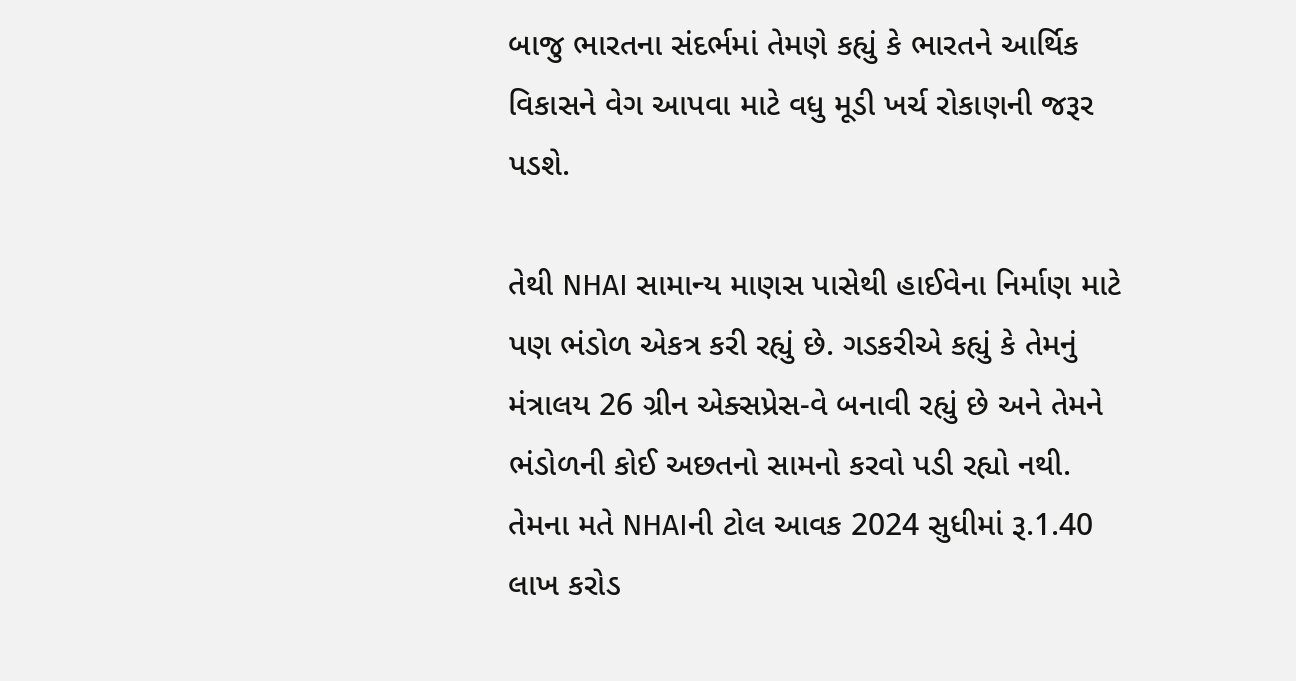બાજુ ભારતના સંદર્ભમાં તેમણે કહ્યું કે ભારતને આર્થિક વિકાસને વેગ આપવા માટે વધુ મૂડી ખર્ચ રોકાણની જરૂર પડશે.

તેથી NHAI સામાન્ય માણસ પાસેથી હાઈવેના નિર્માણ માટે પણ ભંડોળ એકત્ર કરી રહ્યું છે. ગડકરીએ કહ્યું કે તેમનું મંત્રાલય 26 ગ્રીન એક્સપ્રેસ-વે બનાવી રહ્યું છે અને તેમને ભંડોળની કોઈ અછતનો સામનો કરવો પડી રહ્યો નથી. તેમના મતે NHAIની ટોલ આવક 2024 સુધીમાં રૂ.1.40 લાખ કરોડ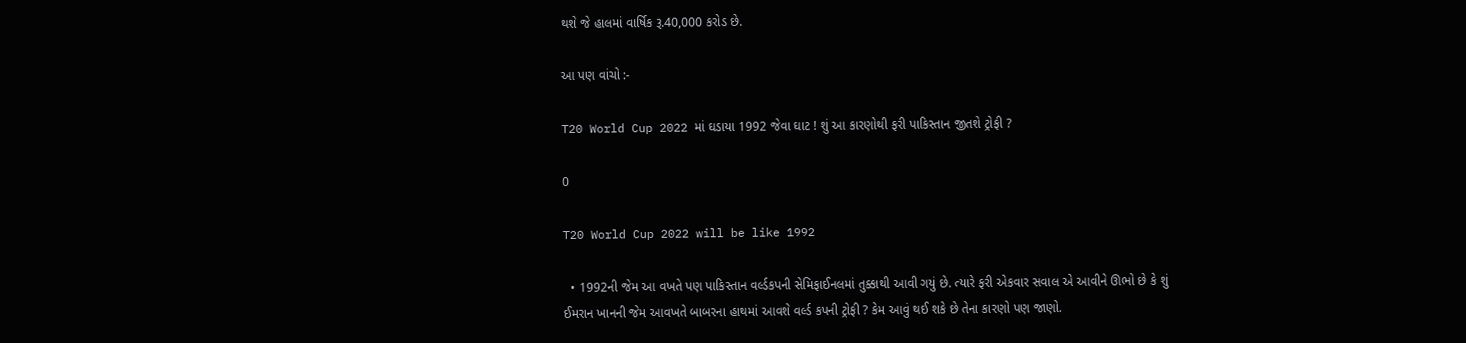થશે જે હાલમાં વાર્ષિક રૂ.40,000 કરોડ છે.

આ પણ વાંચો :-

T20 World Cup 2022 માં ઘડાયા 1992 જેવા ઘાટ ! શું આ કારણોથી ફરી પાકિસ્તાન જીતશે ટ્રોફી ?

0

T20 World Cup 2022 will be like 1992

  • 1992ની જેમ આ વખતે પણ પાકિસ્તાન વર્લ્ડકપની સેમિફાઈનલમાં તુક્કાથી આવી ગયું છે. ત્યારે ફરી એકવાર સવાલ એ આવીને ઊભો છે કે શું ઈમરાન ખાનની જેમ આવખતે બાબરના હાથમાં આવશે વર્લ્ડ કપની ટ્રોફી ? કેમ આવું થઈ શકે છે તેના કારણો પણ જાણો.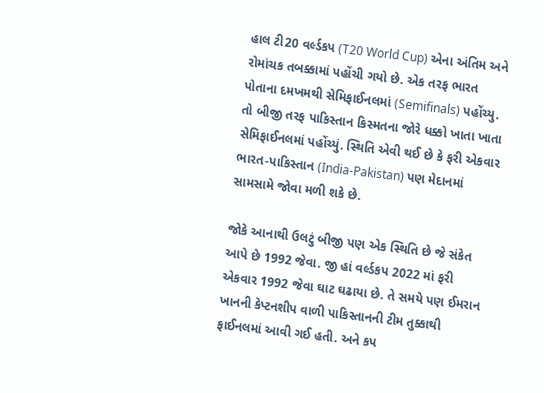હાલ ટી20 વર્લ્ડકપ (T20 World Cup) એના અંતિમ અને રોમાંચક તબક્કામાં પહોંચી ગયો છે. એક તરફ ભારત પોતાના દમખમથી સેમિફાઈનલમાં (Semifinals) પહોંચ્યુ. તો બીજી તરફ પાકિસ્તાન કિસ્મતના જોરે ધક્કો ખાતા ખાતા સેમિફાઈનલમાં પહોંચ્યું. સ્થિતિ એવી થઈ છે કે ફરી એકવાર ભારત-પાકિસ્તાન (India-Pakistan) પણ મેદાનમાં સામસામે જોવા મળી શકે છે.

જોકે આનાથી ઉલટું બીજી પણ એક સ્થિતિ છે જે સંકેત આપે છે 1992 જેવા. જી હાં વર્લ્ડકપ 2022 માં ફરી એકવાર 1992 જેવા ઘાટ ઘઢાયા છે. તે સમયે પણ ઈમરાન ખાનની કેપ્ટનશીપ વાળી પાકિસ્તાનની ટીમ તુક્કાથી ફાઈનલમાં આવી ગઈ હતી. અને કપ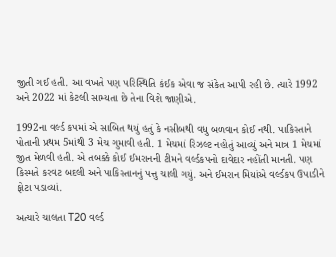જીતી ગઈ હતી. આ વખતે પણ પરિસ્થિતિ કંઈક એવા જ સંકેત આપી રહી છે. ત્યારે 1992 અને 2022 માં કેટલી સામ્યતા છે તેના વિશે જાણીએ.

1992ના વર્લ્ડ કપમાં એ સાબિત થયું હતું કે નસીબથી વધુ બળવાન કોઈ નથી. પાકિસ્તાને પોતાની પ્રથમ 5માંથી 3 મેચ ગુમાવી હતી. 1 મેચમાં રિઝલ્ટ નહોતું આવ્યું અને માત્ર 1 મેચમાં જીત મેળવી હતી. એ તબક્કે કોઈ ઈમરાનની ટીમને વર્લ્ડકપનો દાવેદાર નહોંતી માનતી. પણ કિસ્મતે કરવટ બદલી અને પાકિસ્તાનનું પત્તુ ચાલી ગયું. અને ઈમરાન મિયાંએ વર્લ્ડકપ ઉપાડીને ફોટા પડાવ્યાં.

અત્યારે ચાલતા T20 વર્લ્ડ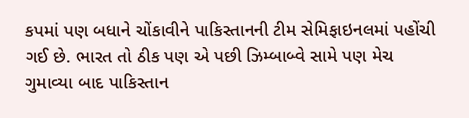કપમાં પણ બધાને ચોંકાવીને પાકિસ્તાનની ટીમ સેમિફાઇનલમાં પહોંચી ગઈ છે. ભારત તો ઠીક પણ એ પછી ઝિમ્બાબ્વે સામે પણ મેચ ગુમાવ્યા બાદ પાકિસ્તાન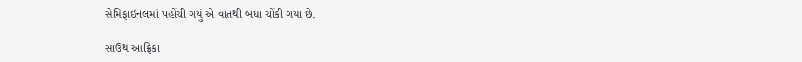સેમિફાઇનલમાં પહોંચી ગયું એ વાતથી બધા ચોંકી ગયા છે.

સાઉથ આફ્રિકા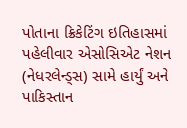પોતાના ક્રિકેટિંગ ઇતિહાસમાં પહેલીવાર એસોસિએટ નેશન (નેધરલેન્ડ્સ) સામે હાર્યું અને પાકિસ્તાન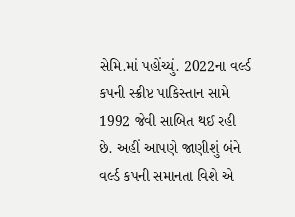સેમિ.માં પહોંચ્યું. 2022ના વર્લ્ડ કપની સ્ક્રીપ્ટ પાકિસ્તાન સામે 1992 જેવી સાબિત થઈ રહી છે. અહીં આપણે જાણીશું બંને વર્લ્ડ કપની સમાનતા વિશે એ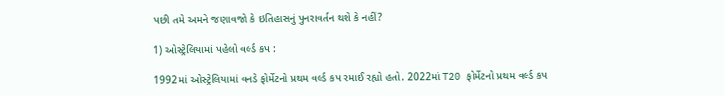પછી તમે અમને જણાવજો કે ઇતિહાસનું પુનરાવર્તન થશે કે નહીં?

1) ઓસ્ટ્રેલિયામાં પહેલો વર્લ્ડ કપ :

1992માં ઓસ્ટ્રેલિયામાં વનડે ફોર્મેટનો પ્રથમ વર્લ્ડ કપ રમાઈ રહ્યો હતો. 2022માં T20 ફોર્મેટનો પ્રથમ વર્લ્ડ કપ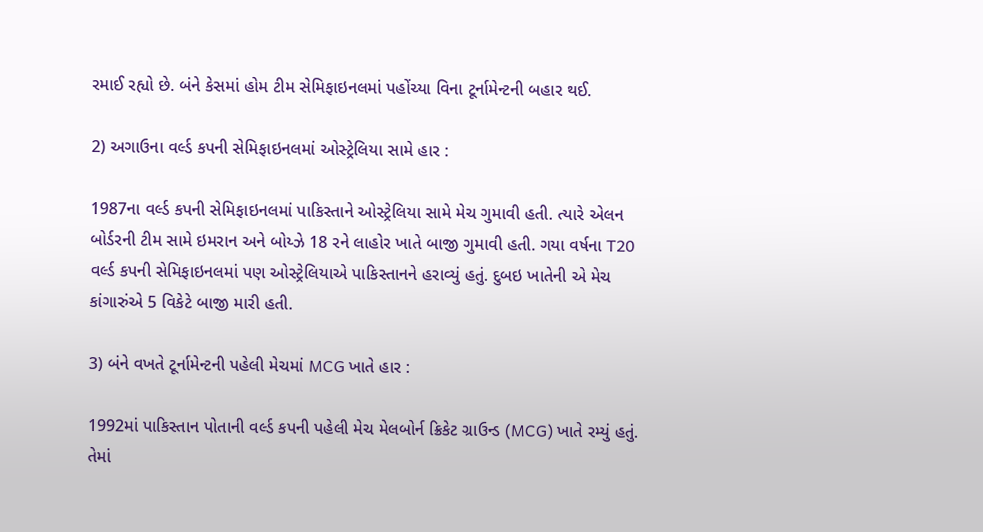રમાઈ રહ્યો છે. બંને કેસમાં હોમ ટીમ સેમિફાઇનલમાં પહોંચ્યા વિના ટૂર્નામેન્ટની બહાર થઈ.

2) અગાઉના વર્લ્ડ કપની સેમિફાઇનલમાં ઓસ્ટ્રેલિયા સામે હાર :

1987ના વર્લ્ડ કપની સેમિફાઇનલમાં પાકિસ્તાને ઓસ્ટ્રેલિયા સામે મેચ ગુમાવી હતી. ત્યારે એલન બોર્ડરની ટીમ સામે ઇમરાન અને બોય્ઝે 18 રને લાહોર ખાતે બાજી ગુમાવી હતી. ગયા વર્ષના T20 વર્લ્ડ કપની સેમિફાઇનલમાં પણ ઓસ્ટ્રેલિયાએ પાકિસ્તાનને હરાવ્યું હતું. દુબઇ ખાતેની એ મેચ કાંગારુંએ 5 વિકેટે બાજી મારી હતી.

3) બંને વખતે ટૂર્નામેન્ટની પહેલી મેચમાં MCG ખાતે હાર :

1992માં પાકિસ્તાન પોતાની વર્લ્ડ કપની પહેલી મેચ મેલબોર્ન ક્રિકેટ ગ્રાઉન્ડ (MCG) ખાતે રમ્યું હતું. તેમાં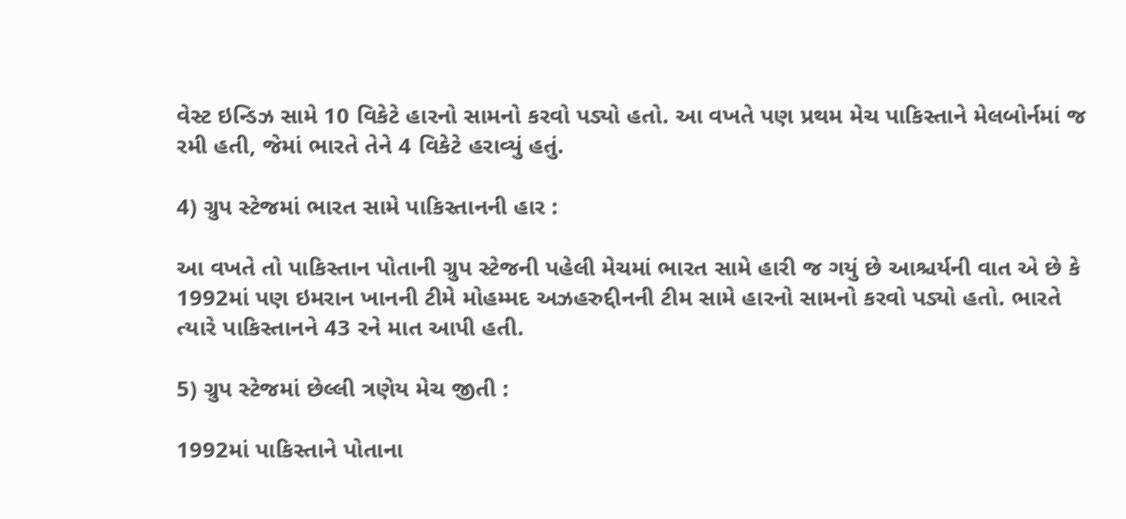વેસ્ટ ઇન્ડિઝ સામે 10 વિકેટે હારનો સામનો કરવો પડ્યો હતો. આ વખતે પણ પ્રથમ મેચ પાકિસ્તાને મેલબોર્નમાં જ રમી હતી, જેમાં ભારતે તેને 4 વિકેટે હરાવ્યું હતું.

4) ગ્રુપ સ્ટેજમાં ભારત સામે પાકિસ્તાનની હાર :

આ વખતે તો પાકિસ્તાન પોતાની ગ્રુપ સ્ટેજની પહેલી મેચમાં ભારત સામે હારી જ ગયું છે આશ્ચર્યની વાત એ છે કે 1992માં પણ ઇમરાન ખાનની ટીમે મોહમ્મદ અઝહરુદ્દીનની ટીમ સામે હારનો સામનો કરવો પડ્યો હતો. ભારતે ત્યારે પાકિસ્તાનને 43 રને માત આપી હતી.

5) ગ્રુપ સ્ટેજમાં છેલ્લી ત્રણેય મેચ જીતી :

1992માં પાકિસ્તાને પોતાના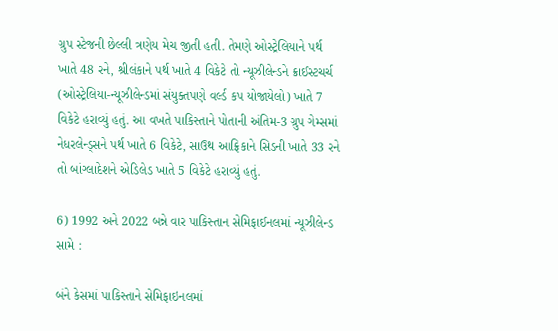ગ્રુપ સ્ટેજની છેલ્લી ત્રણેય મેચ જીતી હતી. તેમણે ઓસ્ટ્રેલિયાને પર્થ ખાતે 48 રને, શ્રીલંકાને પર્થ ખાતે 4 વિકેટે તો ન્યૂઝીલેન્ડને ક્રાઈસ્ટચર્ચ (ઓસ્ટ્રેલિયા-ન્યૂઝીલેન્ડમાં સંયુક્તપણે વર્લ્ડ કપ યોજાયેલો) ખાતે 7 વિકેટે હરાવ્યું હતું. આ વખતે પાકિસ્તાને પોતાની અંતિમ-3 ગ્રુપ ગેમ્સમાં નેધરલેન્ડ્સને પર્થ ખાતે 6 વિકેટે, સાઉથ આફ્રિકાને સિડની ખાતે 33 રને તો બાંગ્લાદેશને એડિલેડ ખાતે 5 વિકેટે હરાવ્યું હતું.

6) 1992 અને 2022 બન્ને વાર પાકિસ્તાન સેમિફાઈનલમાં ન્યૂઝીલેન્ડ સામે :

બંને કેસમાં પાકિસ્તાને સેમિફાઇનલમાં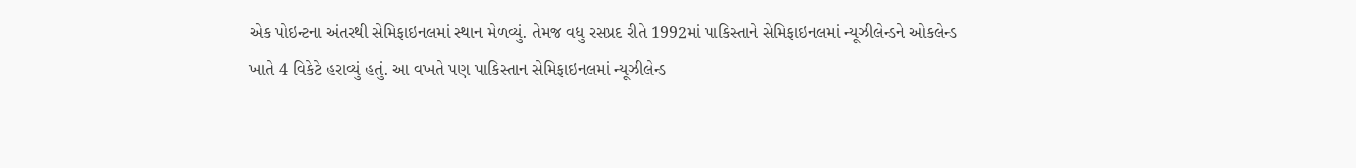એક પોઇન્ટના અંતરથી સેમિફાઇનલમાં સ્થાન મેળવ્યું. તેમજ વધુ રસપ્રદ રીતે 1992માં પાકિસ્તાને સેમિફાઇનલમાં ન્યૂઝીલેન્ડને ઓકલેન્ડ ખાતે 4 વિકેટે હરાવ્યું હતું. આ વખતે પણ પાકિસ્તાન સેમિફાઇનલમાં ન્યૂઝીલેન્ડ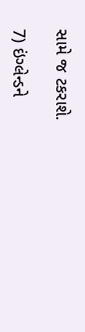સામે જ ટકરાશે.

7) ઇંગ્લેન્ડને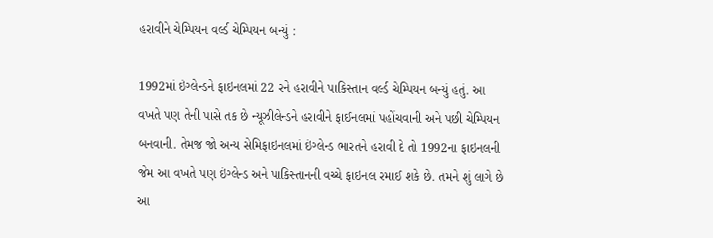હરાવીને ચેમ્પિયન વર્લ્ડ ચેમ્પિયન બન્યું :

1992માં ઇંગ્લેન્ડને ફાઇનલમાં 22 રને હરાવીને પાકિસ્તાન વર્લ્ડ ચેમ્પિયન બન્યું હતું. આ વખતે પણ તેની પાસે તક છે ન્યૂઝીલેન્ડને હરાવીને ફાઈનલમાં પહોંચવાની અને પછી ચેમ્પિયન બનવાની. તેમજ જો અન્ય સેમિફાઇનલમાં ઇંગ્લેન્ડ ભારતને હરાવી દે તો 1992ના ફાઇનલની જેમ આ વખતે પણ ઇંગ્લેન્ડ અને પાકિસ્તાનની વચ્ચે ફાઇનલ રમાઈ શકે છે. તમને શું લાગે છે આ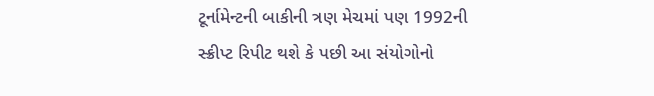ટૂર્નામેન્ટની બાકીની ત્રણ મેચમાં પણ 1992ની સ્ક્રીપ્ટ રિપીટ થશે કે પછી આ સંયોગોનો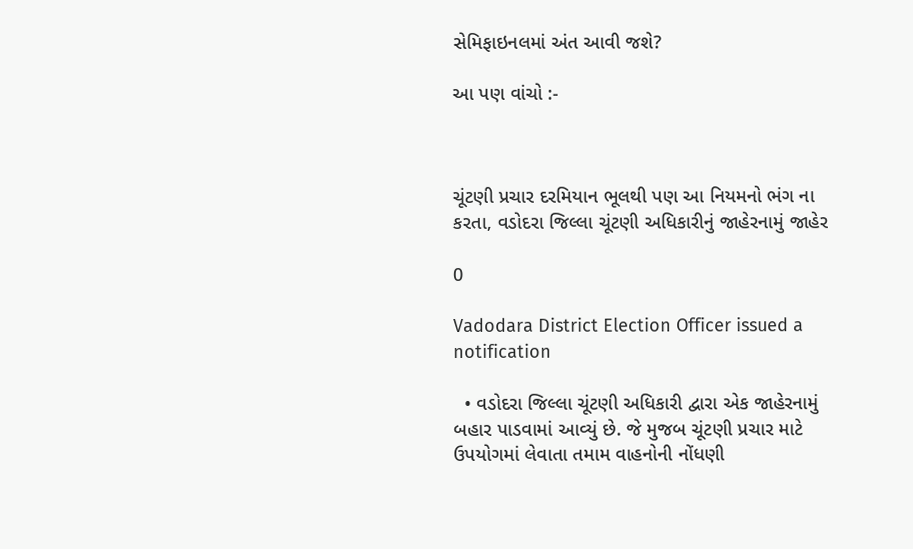સેમિફાઇનલમાં અંત આવી જશે?

આ પણ વાંચો :-



ચૂંટણી પ્રચાર દરમિયાન ભૂલથી પણ આ નિયમનો ભંગ ના કરતા, વડોદરા જિલ્લા ચૂંટણી અધિકારીનું જાહેરનામું જાહેર

0

Vadodara District Election Officer issued a notification

  • વડોદરા જિલ્લા ચૂંટણી અધિકારી દ્વારા એક જાહેરનામું બહાર પાડવામાં આવ્યું છે. જે મુજબ ચૂંટણી પ્રચાર માટે ઉપયોગમાં લેવાતા તમામ વાહનોની નોંધણી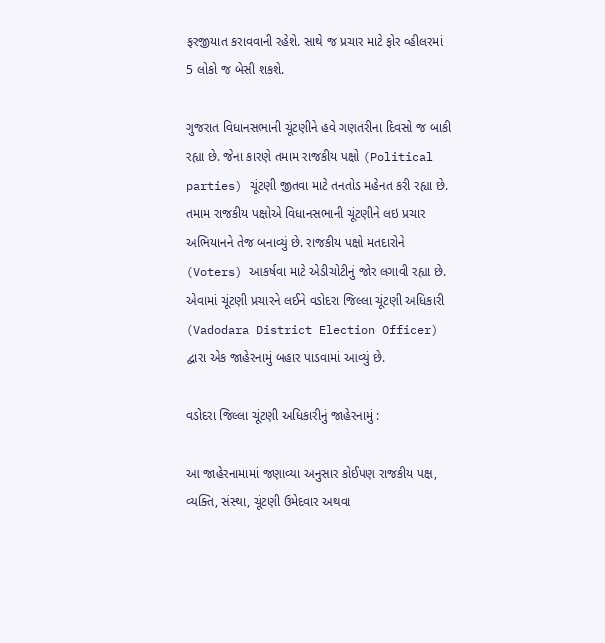ફરજીયાત કરાવવાની રહેશે. સાથે જ પ્રચાર માટે ફોર વ્હીલરમાં 5 લોકો જ બેસી શકશે.

ગુજરાત વિધાનસભાની ચૂંટણીને હવે ગણતરીના દિવસો જ બાકી રહ્યા છે. જેના કારણે તમામ રાજકીય પક્ષો (Political parties) ચૂંટણી જીતવા માટે તનતોડ મહેનત કરી રહ્યા છે. તમામ રાજકીય પક્ષોએ વિધાનસભાની ચૂંટણીને લઇ પ્રચાર અભિયાનને તેજ બનાવ્યું છે. રાજકીય પક્ષો મતદારોને (Voters) આકર્ષવા માટે એડીચોટીનું જોર લગાવી રહ્યા છે. એવામાં ચૂંટણી પ્રચારને લઈને વડોદરા જિલ્લા ચૂંટણી અધિકારી (Vadodara District Election Officer) દ્વારા એક જાહેરનામું બહાર પાડવામાં આવ્યું છે.

વડોદરા જિલ્લા ચૂંટણી અધિકારીનું જાહેરનામું :

આ જાહેરનામામાં જણાવ્યા અનુસાર કોઈપણ રાજકીય પક્ષ, વ્યક્તિ, સંસ્થા, ચૂંટણી ઉમેદવાર અથવા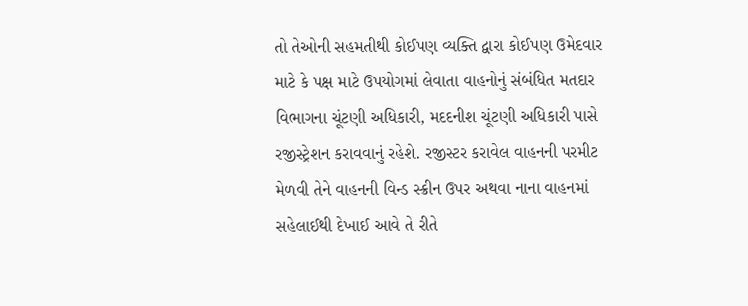તો તેઓની સહમતીથી કોઈપણ વ્યક્તિ દ્વારા કોઈપણ ઉમેદવાર માટે કે પક્ષ માટે ઉપયોગમાં લેવાતા વાહનોનું સંબંધિત મતદાર વિભાગના ચૂંટણી અધિકારી, મદદનીશ ચૂંટણી અધિકારી પાસે રજીસ્ટ્રેશન કરાવવાનું રહેશે. રજીસ્ટર કરાવેલ વાહનની પરમીટ મેળવી તેને વાહનની વિન્ડ સ્ક્રીન ઉપર અથવા નાના વાહનમાં સહેલાઈથી દેખાઈ આવે તે રીતે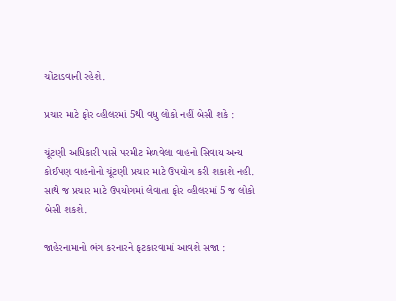ચોંટાડવાની રહેશે.

પ્રચાર માટે ફોર વ્હીલરમાં 5થી વધુ લોકો નહીં બેસી શકે :

ચૂંટણી અધિકારી પાસે પરમીટ મેળવેલા વાહનો સિવાય અન્ય કોઈપણ વાહનોનો ચૂંટણી પ્રચાર માટે ઉપયોગ કરી શકાશે નહી. સાથે જ પ્રચાર માટે ઉપયોગમાં લેવાતા ફોર વ્હીલરમાં 5 જ લોકો બેસી શકશે.

જાહેરનામાનો ભંગ કરનારને ફટકારવામાં આવશે સજા :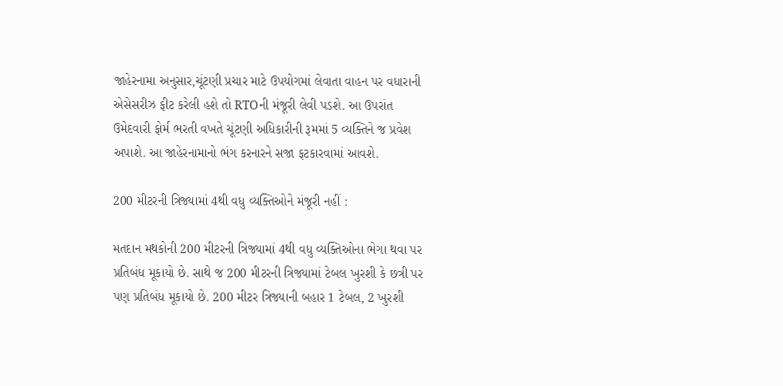જાહેરનામા અનુસાર,ચૂંટણી પ્રચાર માટે ઉપયોગમાં લેવાતા વાહન પર વધારાની એસેસરીઝ ફીટ કરેલી હશે તો RTOની મંજૂરી લેવી પડશે. આ ઉપરાંત ઉમેદવારી ફોર્મ ભરતી વખતે ચૂંટણી અધિકારીની રૂમમાં 5 વ્યક્તિને જ પ્રવેશ અપાશે. આ જાહેરનામાનો ભંગ કરનારને સજા ફટકારવામાં આવશે.

200 મીટરની ત્રિજ્યામાં 4થી વધુ વ્યક્તિઓને મંજૂરી નહીં :

મતદાન મથકોની 200 મીટરની ત્રિજ્યામાં 4થી વધુ વ્યક્તિઓના ભેગા થવા પર પ્રતિબંધ મૂકાયો છે. સાથે જ 200 મીટરની ત્રિજ્યામાં ટેબલ ખુરશી કે છત્રી પર પણ પ્રતિબંધ મૂકાયો છે. 200 મીટર ત્રિજ્યાની બહાર 1 ટેબલ, 2 ખુરશી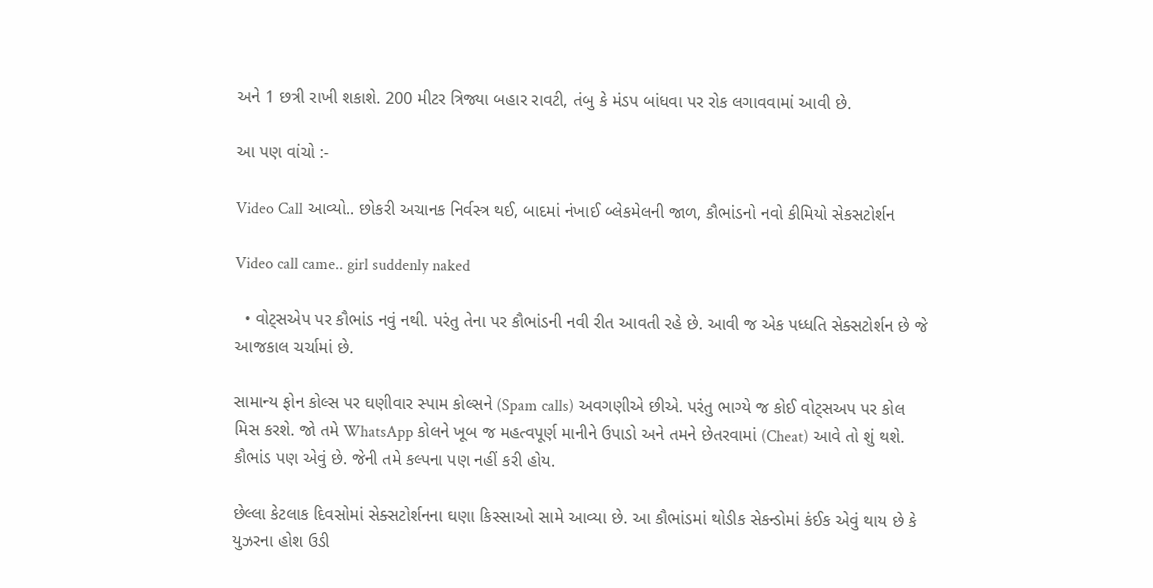અને 1 છત્રી રાખી શકાશે. 200 મીટર ત્રિજ્યા બહાર રાવટી, તંબુ કે મંડપ બાંધવા પર રોક લગાવવામાં આવી છે.

આ પણ વાંચો :-

Video Call આવ્યો.. છોકરી અચાનક નિર્વસ્ત્ર થઈ, બાદમાં નંખાઈ બ્લેકમેલની જાળ, કૌભાંડનો નવો કીમિયો સેકસટોર્શન

Video call came.. girl suddenly naked

  • વોટ્સએપ પર કૌભાંડ નવું નથી. પરંતુ તેના પર કૌભાંડની નવી રીત આવતી રહે છે. આવી જ એક પધ્ધતિ સેક્સટોર્શન છે જે આજકાલ ચર્ચામાં છે.

સામાન્ય ફોન કોલ્સ પર ઘણીવાર સ્પામ કોલ્સને (Spam calls) અવગણીએ છીએ. પરંતુ ભાગ્યે જ કોઈ વોટ્સઅપ પર કોલ મિસ કરશે. જો તમે WhatsApp કોલને ખૂબ જ મહત્વપૂર્ણ માનીને ઉપાડો અને તમને છેતરવામાં (Cheat) આવે તો શું થશે. કૌભાંડ પણ એવું છે. જેની તમે કલ્પના પણ નહીં કરી હોય.

છેલ્લા કેટલાક દિવસોમાં સેક્સટોર્શનના ઘણા કિસ્સાઓ સામે આવ્યા છે. આ કૌભાંડમાં થોડીક સેકન્ડોમાં કંઈક એવું થાય છે કે યુઝરના હોશ ઉડી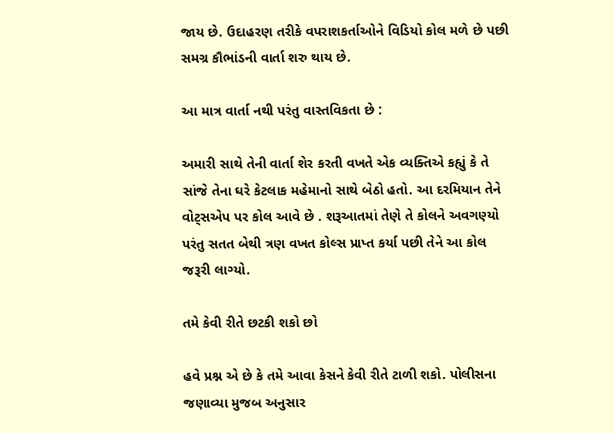જાય છે. ઉદાહરણ તરીકે વપરાશકર્તાઓને વિડિયો કોલ મળે છે પછી સમગ્ર કૌભાંડની વાર્તા શરુ થાય છે.

આ માત્ર વાર્તા નથી પરંતુ વાસ્તવિકતા છે :

અમારી સાથે તેની વાર્તા શેર કરતી વખતે એક વ્યક્તિએ કહ્યું કે તે સાંજે તેના ઘરે કેટલાક મહેમાનો સાથે બેઠો હતો. આ દરમિયાન તેને વોટ્સએપ પર કોલ આવે છે . શરૂઆતમાં તેણે તે કોલને અવગણ્યો પરંતુ સતત બેથી ત્રણ વખત કોલ્સ પ્રાપ્ત કર્યા પછી તેને આ કોલ જરૂરી લાગ્યો.

તમે કેવી રીતે છટકી શકો છો

હવે પ્રશ્ન એ છે કે તમે આવા કેસને કેવી રીતે ટાળી શકો. પોલીસના જણાવ્યા મુજબ અનુસાર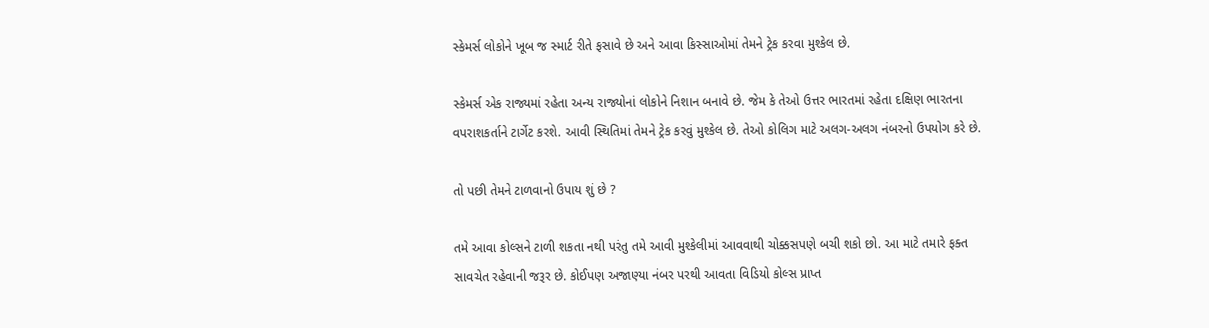સ્કેમર્સ લોકોને ખૂબ જ સ્માર્ટ રીતે ફસાવે છે અને આવા કિસ્સાઓમાં તેમને ટ્રેક કરવા મુશ્કેલ છે.

સ્કેમર્સ એક રાજ્યમાં રહેતા અન્ય રાજ્યોનાં લોકોને નિશાન બનાવે છે. જેમ કે તેઓ ઉત્તર ભારતમાં રહેતા દક્ષિણ ભારતના વપરાશકર્તાને ટાર્ગેટ કરશે. આવી સ્થિતિમાં તેમને ટ્રેક કરવું મુશ્કેલ છે. તેઓ કોલિગ માટે અલગ-અલગ નંબરનો ઉપયોગ કરે છે.

તો પછી તેમને ટાળવાનો ઉપાય શું છે ?

તમે આવા કોલ્સને ટાળી શકતા નથી પરંતુ તમે આવી મુશ્કેલીમાં આવવાથી ચોક્કસપણે બચી શકો છો. આ માટે તમારે ફક્ત સાવચેત રહેવાની જરૂર છે. કોઈપણ અજાણ્યા નંબર પરથી આવતા વિડિયો કોલ્સ પ્રાપ્ત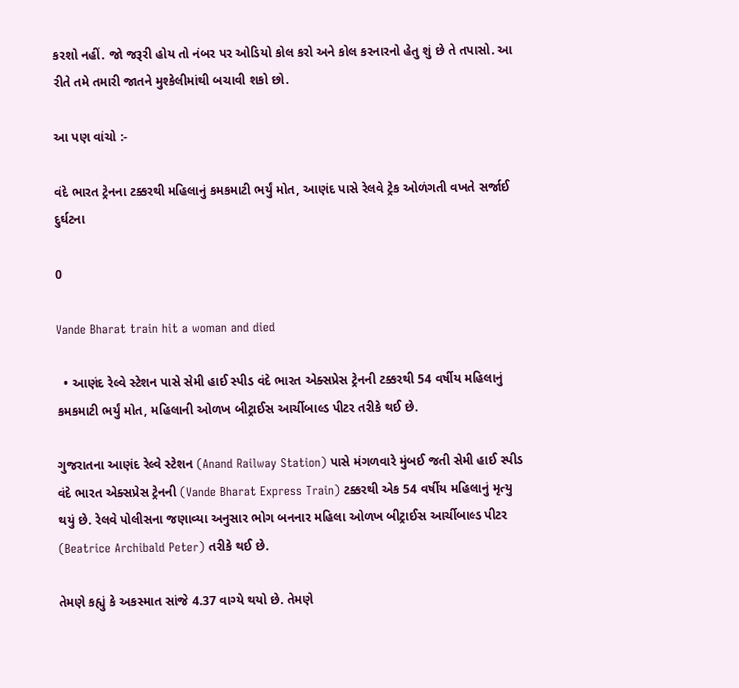કરશો નહીં. જો જરૂરી હોય તો નંબર પર ઓડિયો કોલ કરો અને કોલ કરનારનો હેતુ શું છે તે તપાસો. આ રીતે તમે તમારી જાતને મુશ્કેલીમાંથી બચાવી શકો છો.

આ પણ વાંચો :-

વંદે ભારત ટ્રેનના ટક્કરથી મહિલાનું કમકમાટી ભર્યું મોત, આણંદ પાસે રેલવે ટ્રેક ઓળંગતી વખતે સર્જાઈ દુર્ઘટના

0

Vande Bharat train hit a woman and died

  • આણંદ રેલ્વે સ્ટેશન પાસે સેમી હાઈ સ્પીડ વંદે ભારત એક્સપ્રેસ ટ્રેનની ટક્કરથી 54 વર્ષીય મહિલાનું કમકમાટી ભર્યું મોત, મહિલાની ઓળખ બીટ્રાઈસ આર્ચીબાલ્ડ પીટર તરીકે થઈ છે.

ગુજરાતના આણંદ રેલ્વે સ્ટેશન (Anand Railway Station) પાસે મંગળવારે મુંબઈ જતી સેમી હાઈ સ્પીડ વંદે ભારત એક્સપ્રેસ ટ્રેનની (Vande Bharat Express Train) ટક્કરથી એક 54 વર્ષીય મહિલાનું મૃત્યુ થયું છે. રેલવે પોલીસના જણાવ્યા અનુસાર ભોગ બનનાર મહિલા ઓળખ બીટ્રાઈસ આર્ચીબાલ્ડ પીટર (Beatrice Archibald Peter) તરીકે થઈ છે.

તેમણે કહ્યું કે અકસ્માત સાંજે 4.37 વાગ્યે થયો છે. તેમણે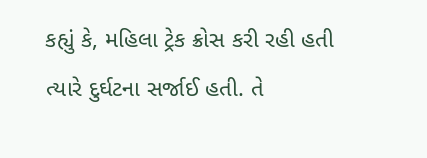કહ્યું કે, મહિલા ટ્રેક ક્રોસ કરી રહી હતી ત્યારે દુર્ઘટના સર્જાઈ હતી. તે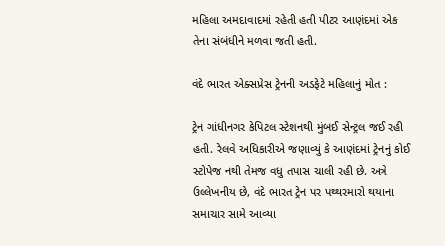મહિલા અમદાવાદમાં રહેતી હતી પીટર આણંદમાં એક તેના સંબંધીને મળવા જતી હતી.

વંદે ભારત એક્સપ્રેસ ટ્રેનની અડફેટે મહિલાનું મોત :

ટ્રેન ગાંધીનગર કેપિટલ સ્ટેશનથી મુંબઈ સેન્ટ્રલ જઈ રહી હતી. રેલવે અધિકારીએ જણાવ્યું કે આણંદમાં ટ્રેનનું કોઈ સ્ટોપેજ નથી તેમજ વધુ તપાસ ચાલી રહી છે. અત્રે ઉલ્લેખનીય છે, વંદે ભારત ટ્રેન પર પથ્થરમારો થયાના સમાચાર સામે આવ્યા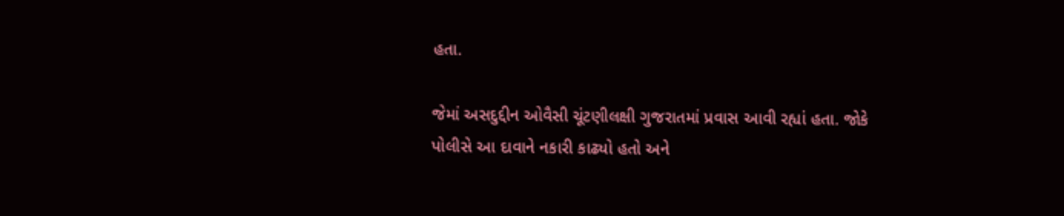હતા.

જેમાં અસદુદ્દીન ઓવૈસી ચૂંટણીલક્ષી ગુજરાતમાં પ્રવાસ આવી રહ્યાં હતા. જોકે પોલીસે આ દાવાને નકારી કાઢ્યો હતો અને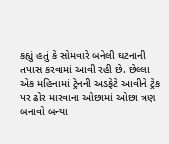કહ્યું હતું કે સોમવારે બનેલી ઘટનાની તપાસ કરવામાં આવી રહી છે. છેલ્લા એક મહિનામાં ટ્રેનની અડફેટે આવીને ટ્રેક પર ઢોર મારવાના ઓછામાં ઓછા ત્રણ બનાવો બન્યા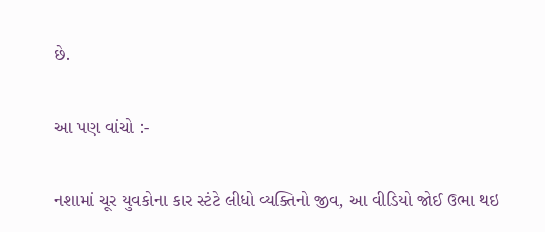છે.

આ પણ વાંચો :-

નશામાં ચૂર યુવકોના કાર સ્ટંટે લીધો વ્યક્તિનો જીવ, આ વીડિયો જોઈ ઉભા થઇ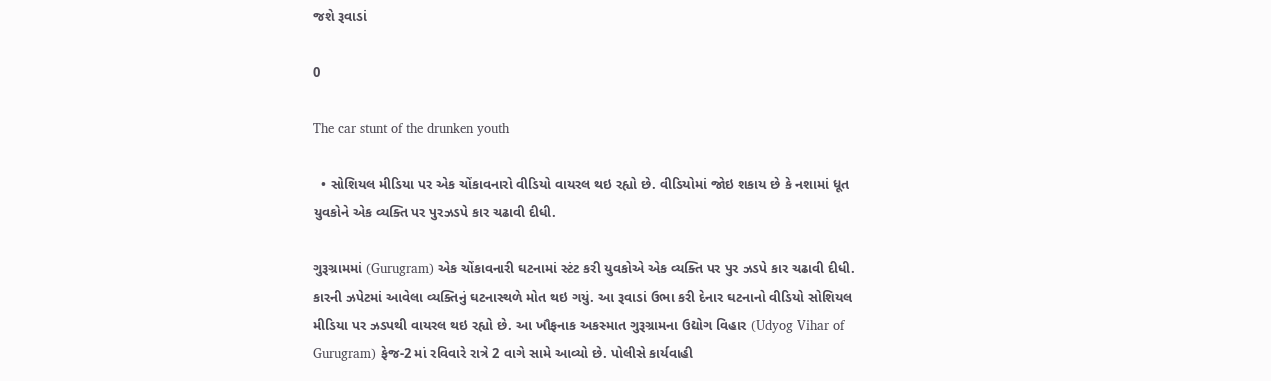જશે રૂવાડાં

0

The car stunt of the drunken youth

  • સોશિયલ મીડિયા પર એક ચોંકાવનારો વીડિયો વાયરલ થઇ રહ્યો છે. વીડિયોમાં જોઇ શકાય છે કે નશામાં ધૂત યુવકોને એક વ્યક્તિ પર પુરઝડપે કાર ચઢાવી દીધી.

ગુરૂગ્રામમાં (Gurugram) એક ચોંકાવનારી ઘટનામાં સ્ટંટ કરી યુવકોએ એક વ્યક્તિ પર પુર ઝડપે કાર ચઢાવી દીધી. કારની ઝપેટમાં આવેલા વ્યક્તિનું ઘટનાસ્થળે મોત થઇ ગયું. આ રૂવાડાં ઉભા કરી દેનાર ઘટનાનો વીડિયો સોશિયલ મીડિયા પર ઝડપથી વાયરલ થઇ રહ્યો છે. આ ખૌફનાક અકસ્માત ગુરૂગ્રામના ઉદ્યોગ વિહાર (Udyog Vihar of Gurugram) ફેજ-2 માં રવિવારે રાત્રે 2 વાગે સામે આવ્યો છે. પોલીસે કાર્યવાહી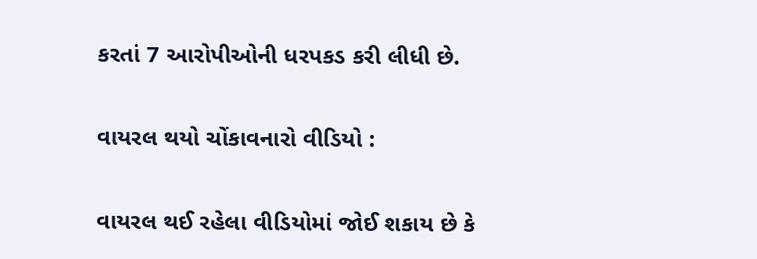કરતાં 7 આરોપીઓની ધરપકડ કરી લીધી છે.

વાયરલ થયો ચોંકાવનારો વીડિયો :

વાયરલ થઈ રહેલા વીડિયોમાં જોઈ શકાય છે કે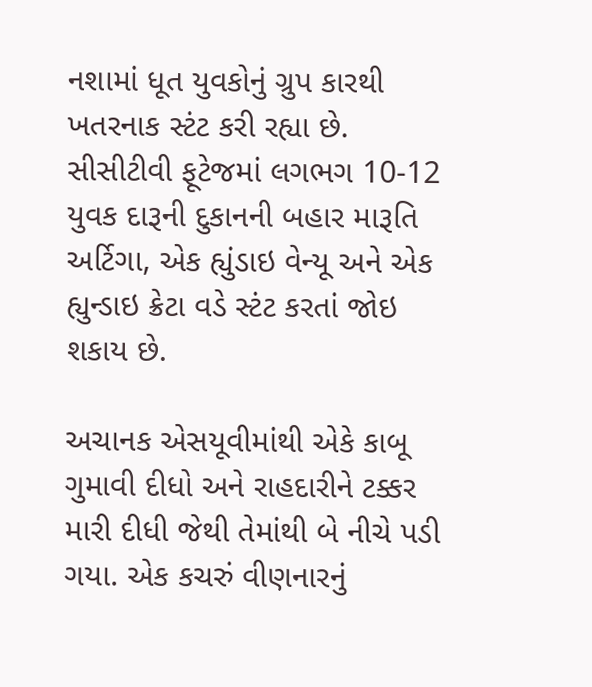નશામાં ધૂત યુવકોનું ગ્રુપ કારથી ખતરનાક સ્ટંટ કરી રહ્યા છે. સીસીટીવી ફૂટેજમાં લગભગ 10-12 યુવક દારૂની દુકાનની બહાર મારૂતિ અર્ટિગા, એક હ્યુંડાઇ વેન્યૂ અને એક હ્યુન્ડાઇ ક્રેટા વડે સ્ટંટ કરતાં જોઇ શકાય છે.

અચાનક એસયૂવીમાંથી એકે કાબૂ ગુમાવી દીધો અને રાહદારીને ટક્કર મારી દીધી જેથી તેમાંથી બે નીચે પડી ગયા. એક કચરું વીણનારનું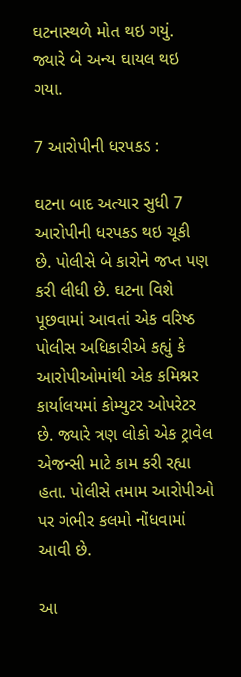ઘટનાસ્થળે મોત થઇ ગયું. જ્યારે બે અન્ય ઘાયલ થઇ ગયા.

7 આરોપીની ધરપકડ :

ઘટના બાદ અત્યાર સુધી 7 આરોપીની ધરપકડ થઇ ચૂકી છે. પોલીસે બે કારોને જપ્ત પણ કરી લીધી છે. ઘટના વિશે પૂછવામાં આવતાં એક વરિષ્ઠ પોલીસ અધિકારીએ કહ્યું કે આરોપીઓમાંથી એક કમિશ્નર કાર્યાલયમાં કોમ્યુટર ઓપરેટર છે. જ્યારે ત્રણ લોકો એક ટ્રાવેલ એજન્સી માટે કામ કરી રહ્યા હતા. પોલીસે તમામ આરોપીઓ પર ગંભીર કલમો નોંધવામાં આવી છે.

આ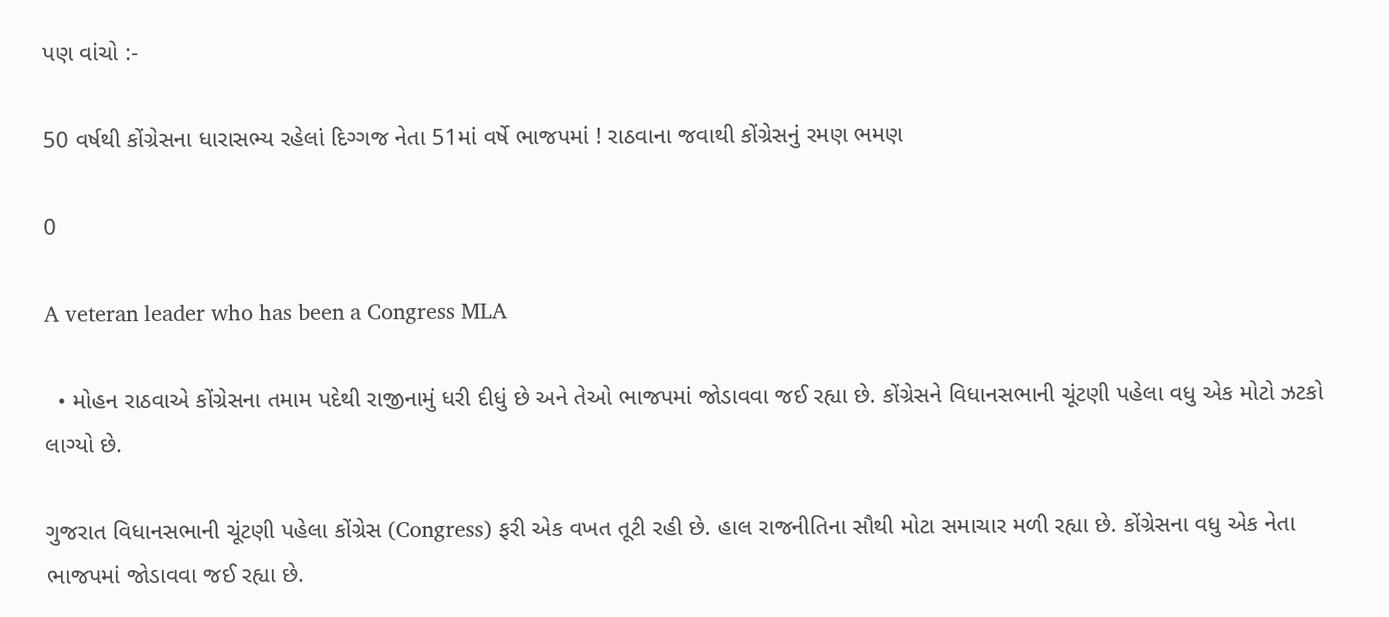પણ વાંચો :-

50 વર્ષથી કોંગ્રેસના ધારાસભ્ય રહેલાં દિગ્ગજ નેતા 51માં વર્ષે ભાજપમાં ! રાઠવાના જવાથી કોંગ્રેસનું રમણ ભમણ

0

A veteran leader who has been a Congress MLA

  • મોહન રાઠવાએ કોંગ્રેસના તમામ પદેથી રાજીનામું ધરી દીધું છે અને તેઓ ભાજપમાં જોડાવવા જઈ રહ્યા છે. કોંગ્રેસને વિધાનસભાની ચૂંટણી પહેલા વધુ એક મોટો ઝટકો લાગ્યો છે.

ગુજરાત વિધાનસભાની ચૂંટણી પહેલા કોંગ્રેસ (Congress) ફરી એક વખત તૂટી રહી છે. હાલ રાજનીતિના સૌથી મોટા સમાચાર મળી રહ્યા છે. કોંગ્રેસના વધુ એક નેતા ભાજપમાં જોડાવવા જઈ રહ્યા છે.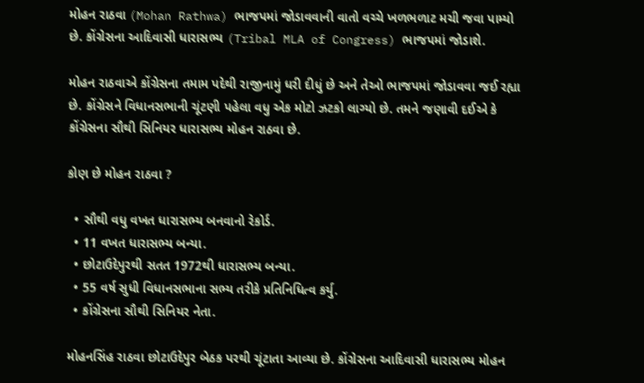મોહન રાઠવા (Mohan Rathwa) ભાજપમાં જોડાવવાની વાતો વચ્ચે ખળભળાટ મચી જવા પામ્યો છે. કોંગ્રેસના આદિવાસી ધારાસભ્ય (Tribal MLA of Congress) ભાજપમાં જોડાશે.

મોહન રાઠવાએ કોંગ્રેસના તમામ પદેથી રાજીનામું ધરી દીધું છે અને તેઓ ભાજપમાં જોડાવવા જઈ રહ્યા છે. કોંગ્રેસને વિધાનસભાની ચૂંટણી પહેલા વધુ એક મોટો ઝટકો લાગ્યો છે. તમને જણાવી દઈએ કે કોંગ્રેસના સૌથી સિનિયર ધારાસભ્ય મોહન રાઠવા છે.

કોણ છે મોહન રાઠવા ?

  • સૌથી વધુ વખત ધારાસભ્ય બનવાનો રેકોર્ડ.
  • 11 વખત ધારાસભ્ય બન્યા.
  • છોટાઉદેપુરથી સતત 1972થી ધારાસભ્ય બન્યા.
  • 55 વર્ષ સુધી વિધાનસભાના સભ્ય તરીકે પ્રતિનિધિત્વ કર્યુ.
  • કોંગ્રેસના સૌથી સિનિયર નેતા.

મોહનસિંહ રાઠવા છોટાઉદેપુર બેઠક પરથી ચૂંટાતા આવ્યા છે. કોંગ્રેસના આદિવાસી ધારાસભ્ય મોહન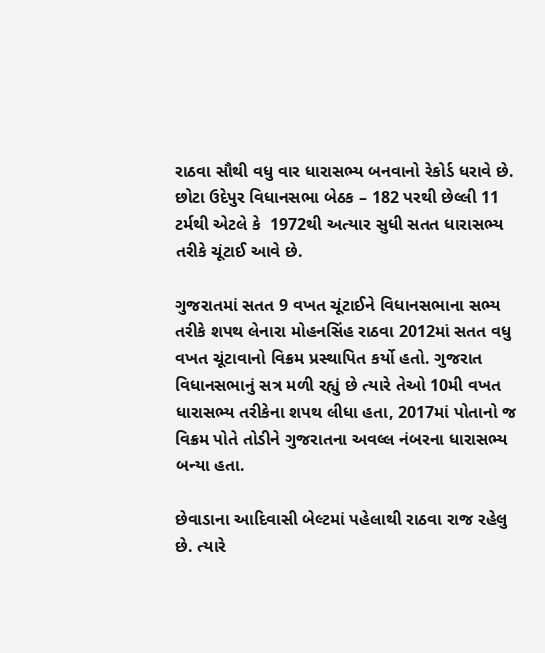રાઠવા સૌથી વધુ વાર ધારાસભ્ય બનવાનો રેકોર્ડ ધરાવે છે. છોટા ઉદેપુર વિધાનસભા બેઠક – 182 પરથી છેલ્લી 11 ટર્મથી એટલે કે  1972થી અત્યાર સુધી સતત ધારાસભ્ય તરીકે ચૂંટાઈ આવે છે.

ગુજરાતમાં સતત 9 વખત ચૂંટાઈને વિધાનસભાના સભ્ય તરીકે શપથ લેનારા મોહનસિંહ રાઠવા 2012માં સતત વધુ વખત ચૂંટાવાનો વિક્રમ પ્રસ્થાપિત કર્યો હતો. ગુજરાત વિધાનસભાનું સત્ર મળી રહ્યું છે ત્યારે તેઓ 10મી વખત ધારાસભ્ય તરીકેના શપથ લીધા હતા, 2017માં પોતાનો જ વિક્રમ પોતે તોડીને ગુજરાતના અવલ્લ નંબરના ધારાસભ્ય બન્યા હતા.

છેવાડાના આદિવાસી બેલ્ટમાં પહેલાથી રાઠવા રાજ રહેલુ છે. ત્યારે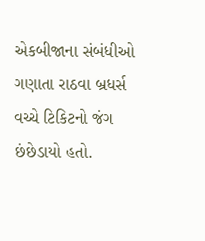એકબીજાના સંબંધીઓ ગણાતા રાઠવા બ્રધર્સ વચ્ચે ટિકિટનો જંગ છંછેડાયો હતો.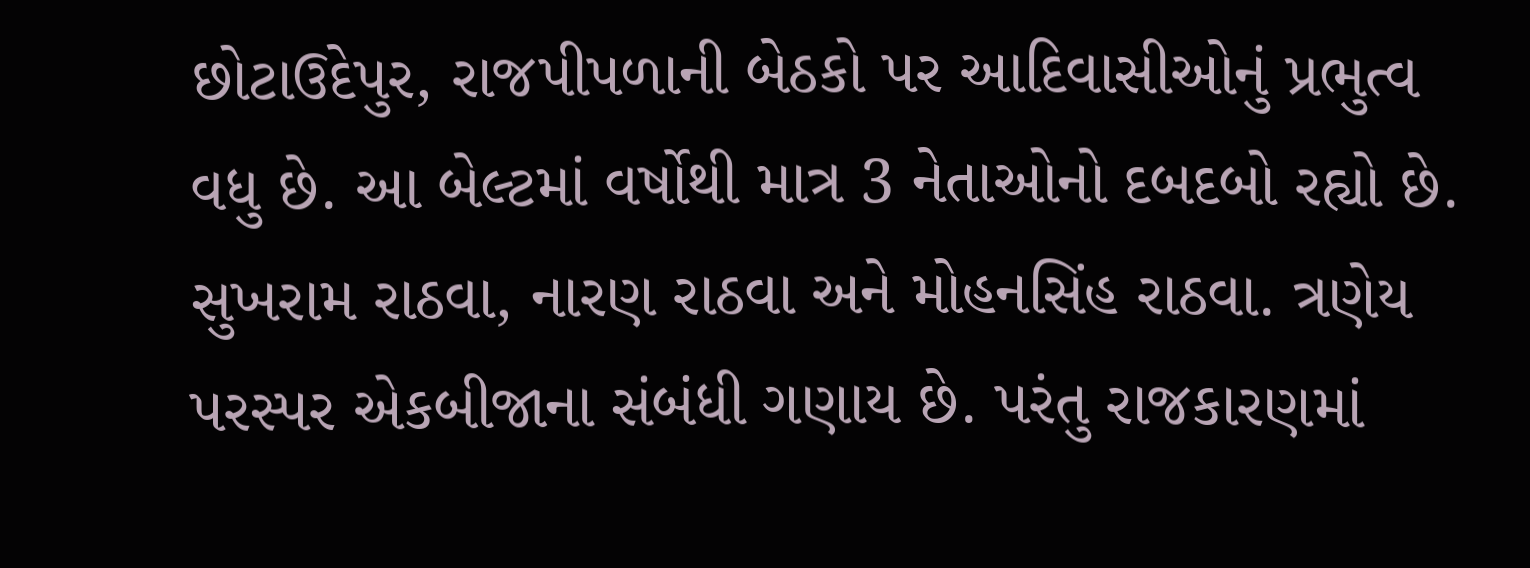છોટાઉદેપુર, રાજપીપળાની બેઠકો પર આદિવાસીઓનું પ્રભુત્વ વધુ છે. આ બેલ્ટમાં વર્ષોથી માત્ર 3 નેતાઓનો દબદબો રહ્યો છે. સુખરામ રાઠવા, નારણ રાઠવા અને મોહનસિંહ રાઠવા. ત્રણેય પરસ્પર એકબીજાના સંબંધી ગણાય છે. પરંતુ રાજકારણમાં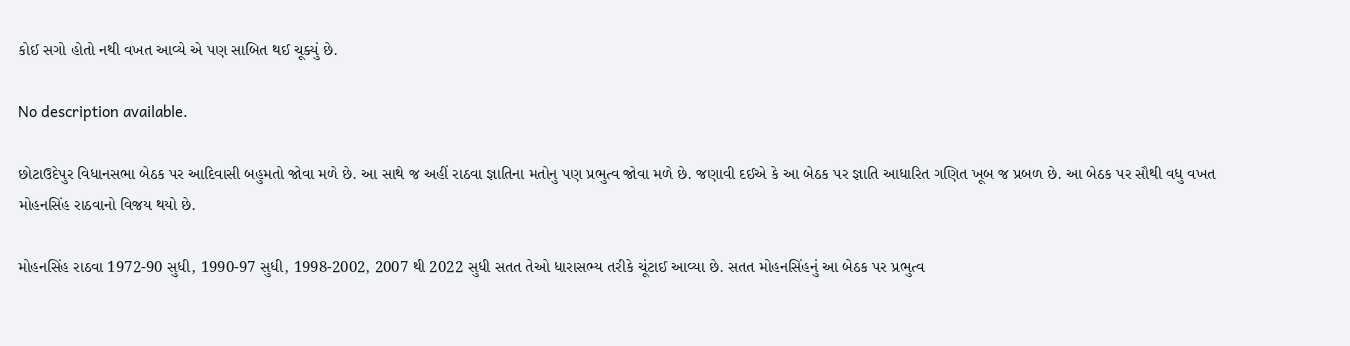કોઈ સગો હોતો નથી વખત આવ્યે એ પણ સાબિત થઈ ચૂક્યું છે.

No description available.

છોટાઉદેપુર વિધાનસભા બેઠક પર આદિવાસી બહુમતો જોવા મળે છે. આ સાથે જ અહીં રાઠવા જ્ઞાતિના મતોનુ પણ પ્રભુત્વ જોવા મળે છે. જણાવી દઈએ કે આ બેઠક પર જ્ઞાતિ આધારિત ગણિત ખૂબ જ પ્રબળ છે. આ બેઠક પર સૌથી વધુ વખત મોહનસિંહ રાઠવાનો વિજય થયો છે.

મોહનસિંહ રાઠવા 1972-90 સુધી, 1990-97 સુધી, 1998-2002, 2007 થી 2022 સુધી સતત તેઓ ધારાસભ્ય તરીકે ચૂંટાઈ આવ્યા છે. સતત મોહનસિંહનું આ બેઠક પર પ્રભુત્વ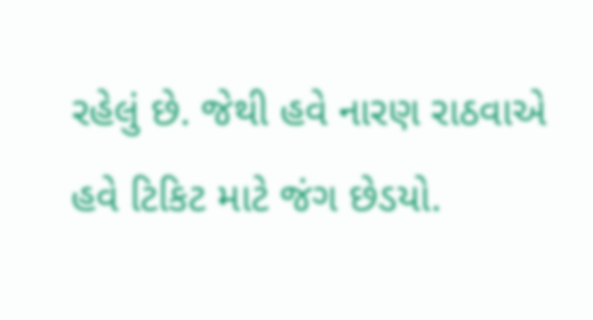રહેલું છે. જેથી હવે નારણ રાઠવાએ હવે ટિકિટ માટે જંગ છેડયો.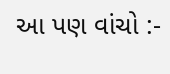આ પણ વાંચો :-